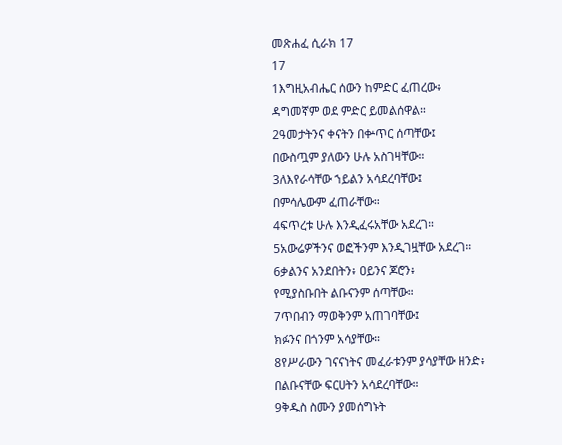መጽሐፈ ሲራክ 17
17
1እግዚአብሔር ሰውን ከምድር ፈጠረው፥
ዳግመኛም ወደ ምድር ይመልሰዋል።
2ዓመታትንና ቀናትን በቍጥር ሰጣቸው፤
በውስጧም ያለውን ሁሉ አስገዛቸው።
3ለእየራሳቸው ኀይልን አሳደረባቸው፤
በምሳሌውም ፈጠራቸው።
4ፍጥረቱ ሁሉ እንዲፈሩአቸው አደረገ።
5አውሬዎችንና ወፎችንም እንዲገዟቸው አደረገ።
6ቃልንና አንደበትን፥ ዐይንና ጆሮን፥
የሚያስቡበት ልቡናንም ሰጣቸው።
7ጥበብን ማወቅንም አጠገባቸው፤
ክፉንና በጎንም አሳያቸው።
8የሥራውን ገናናነትና መፈራቱንም ያሳያቸው ዘንድ፥
በልቡናቸው ፍርሀትን አሳደረባቸው።
9ቅዱስ ስሙን ያመሰግኑት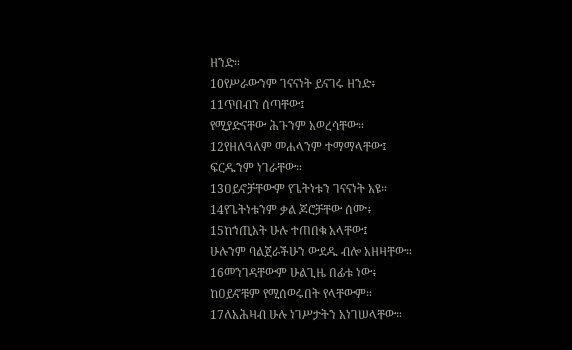ዘንድ።
10የሥራውንም ገናናነት ይናገሩ ዘንድ፥
11ጥበብን ሰጣቸው፤
የሚያድናቸው ሕጉንም አወረሳቸው።
12የዘለዓለም መሐላንም ተማማላቸው፤
ፍርዱንም ነገራቸው።
13ዐይኖቻቸውም የጌትነቱን ገናናነት አዩ።
14የጌትነቱንም ቃል ጆሮቻቸው ሰሙ፥
15ከኀጢአት ሁሉ ተጠበቁ አላቸው፤
ሁሉንም ባልጀራችሁን ውደዱ ብሎ አዘዛቸው።
16መንገዳቸውም ሁልጊዜ በፊቱ ነው፥
ከዐይኖቹም የሚሰወሩበት የላቸውም።
17ለአሕዛብ ሁሉ ነገሥታትን አነገሠላቸው።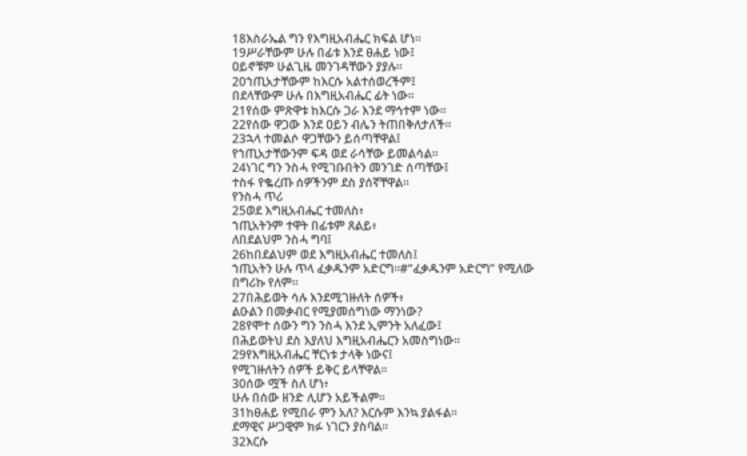18እስራኤል ግን የእግዚአብሔር ክፍል ሆነ።
19ሥራቸውም ሁሉ በፊቱ እንደ ፀሐይ ነው፤
ዐይኖቹም ሁልጊዜ መንገዳቸውን ያያሉ።
20ኀጢአታቸውም ከእርሱ አልተሰወረችም፤
በደላቸውም ሁሉ በእግዚአብሔር ፊት ነው።
21የሰው ምጽዋቱ ከእርሱ ጋራ እንደ ማኅተም ነው።
22የሰው ዋጋው እንደ ዐይን ብሌን ትጠበቅለታለች።
23ኋላ ተመልሶ ዋጋቸውን ይሰጣቸዋል፤
የኀጢአታቸውንም ፍዳ ወደ ራሳቸው ይመልሳል።
24ነገር ግን ንስሓ የሚገቡበትን መንገድ ሰጣቸው፤
ተስፋ የቈረጡ ሰዎችንም ደስ ያሰኛቸዋል።
የንስሓ ጥሪ
25ወደ እግዚአብሔር ተመለስ፥
ኀጢአትንም ተዋት በፊቱም ጸልይ፥
ለበደልህም ንስሓ ግባ፤
26ከበደልህም ወደ እግዚአብሔር ተመለስ፤
ኀጢአትን ሁሉ ጥላ ፈቃዱንም አድርግ።#“ፈቃዱንም አድርግ” የሚለው በግሪኩ የለም።
27በሕይወት ሳሉ እንደሚገዙለት ሰዎች፥
ልዑልን በመቃብር የሚያመሰግነው ማንነው?
28የሞተ ሰውን ግን ንስሓ እንደ ኢምንት አለፈው፤
በሕይወትህ ደስ እያለህ እግዚአብሔርን አመስግነው።
29የእግዚአብሔር ቸርነቱ ታላቅ ነውና፤
የሚገዙለትን ሰዎች ይቅር ይላቸዋል።
30ሰው ሟች ስለ ሆነ፥
ሁሉ በሰው ዘንድ ሊሆን አይችልም።
31ከፀሐይ የሚበራ ምን አለ? እርሱም እንኳ ያልፋል።
ደማዊና ሥጋዊም ክፉ ነገርን ያስባል።
32እርሱ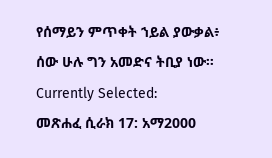የሰማይን ምጥቀት ኀይል ያውቃል፥
ሰው ሁሉ ግን አመድና ትቢያ ነው።
Currently Selected:
መጽሐፈ ሲራክ 17: አማ2000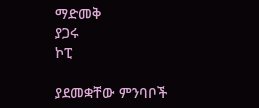ማድመቅ
ያጋሩ
ኮፒ

ያደመቋቸው ምንባቦች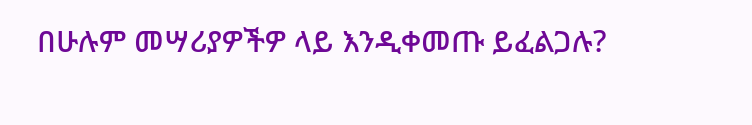በሁሉም መሣሪያዎችዎ ላይ እንዲቀመጡ ይፈልጋሉ?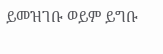ይመዝገቡ ወይም ይግቡ